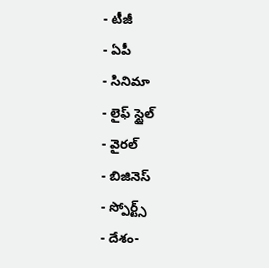- టీజీ
- ఏపీ
- సినిమా
- లైఫ్ స్టైల్
- వైరల్
- బిజినెస్
- స్పోర్ట్స్
- దేశం-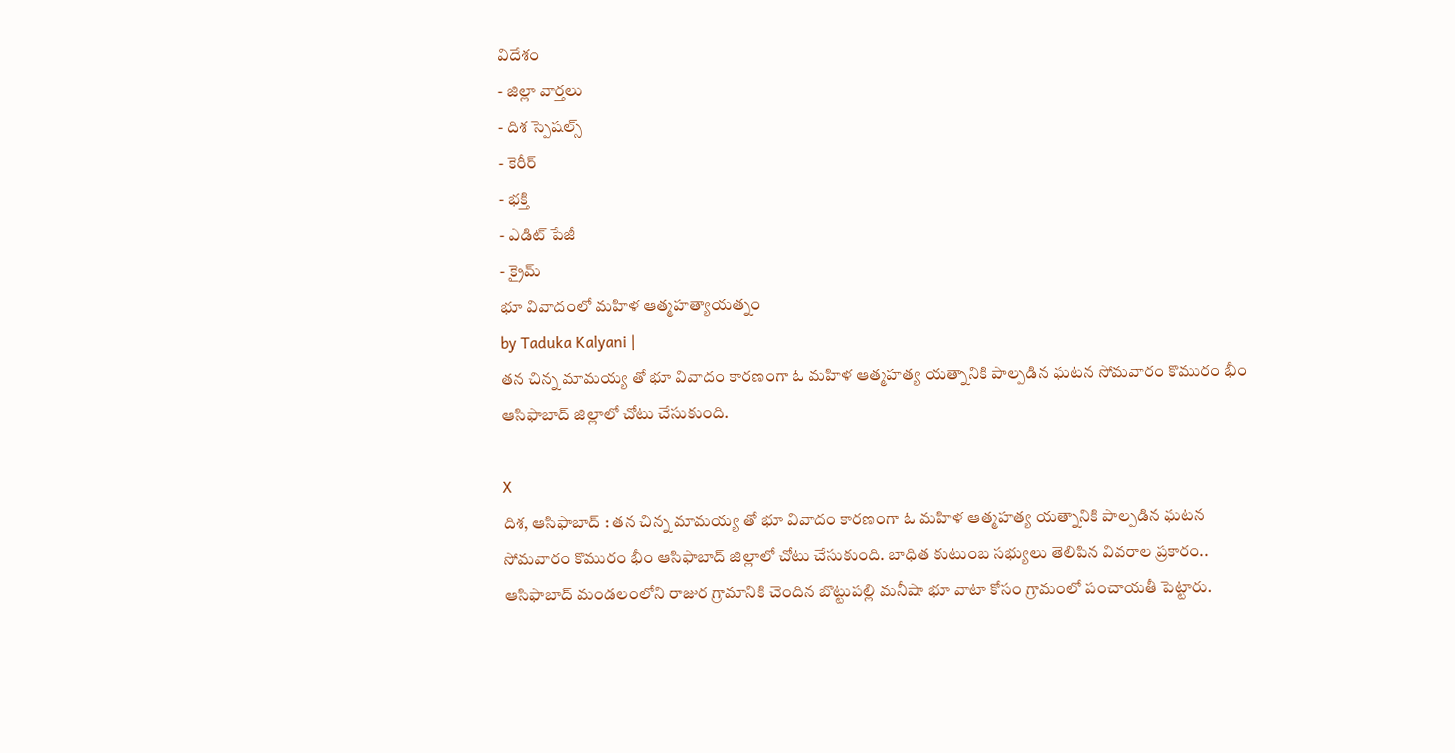విదేశం
- జిల్లా వార్తలు
- దిశ స్పెషల్స్
- కెరీర్
- భక్తి
- ఎడిట్ పేజీ
- క్రైమ్
భూ వివాదంలో మహిళ ఆత్మహత్యాయత్నం
by Taduka Kalyani |
తన చిన్న మామయ్య తో భూ వివాదం కారణంగా ఓ మహిళ ఆత్మహత్య యత్నానికి పాల్పడిన ఘటన సోమవారం కొమురం భీం ఆసిఫాబాద్ జిల్లాలో చోటు చేసుకుంది.

X
దిశ, ఆసిఫాబాద్ : తన చిన్న మామయ్య తో భూ వివాదం కారణంగా ఓ మహిళ ఆత్మహత్య యత్నానికి పాల్పడిన ఘటన సోమవారం కొమురం భీం ఆసిఫాబాద్ జిల్లాలో చోటు చేసుకుంది. బాధిత కుటుంబ సభ్యులు తెలిపిన వివరాల ప్రకారం.. ఆసిఫాబాద్ మండలంలోని రాజుర గ్రామానికి చెందిన బొట్టుపల్లి మనీషా భూ వాటా కోసం గ్రామంలో పంచాయతీ పెట్టారు.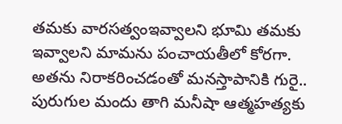తమకు వారసత్వంఇవ్వాలని భూమి తమకు ఇవ్వాలని మామను పంచాయతీలో కోరగా. అతను నిరాకరించడంతో మనస్తాపానికి గురై.. పురుగుల మందు తాగి మనీషా ఆత్మహత్యకు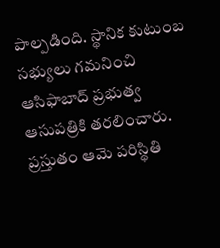పాల్పడింది. స్థానిక కుటుంబ సభ్యులు గమనించి ఆసిఫాబాద్ ప్రభుత్వ ఆసుపత్రికి తరలించారు. ప్రస్తుతం ఆమె పరిస్థితి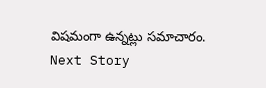విషమంగా ఉన్నట్లు సమాచారం.
Next Story